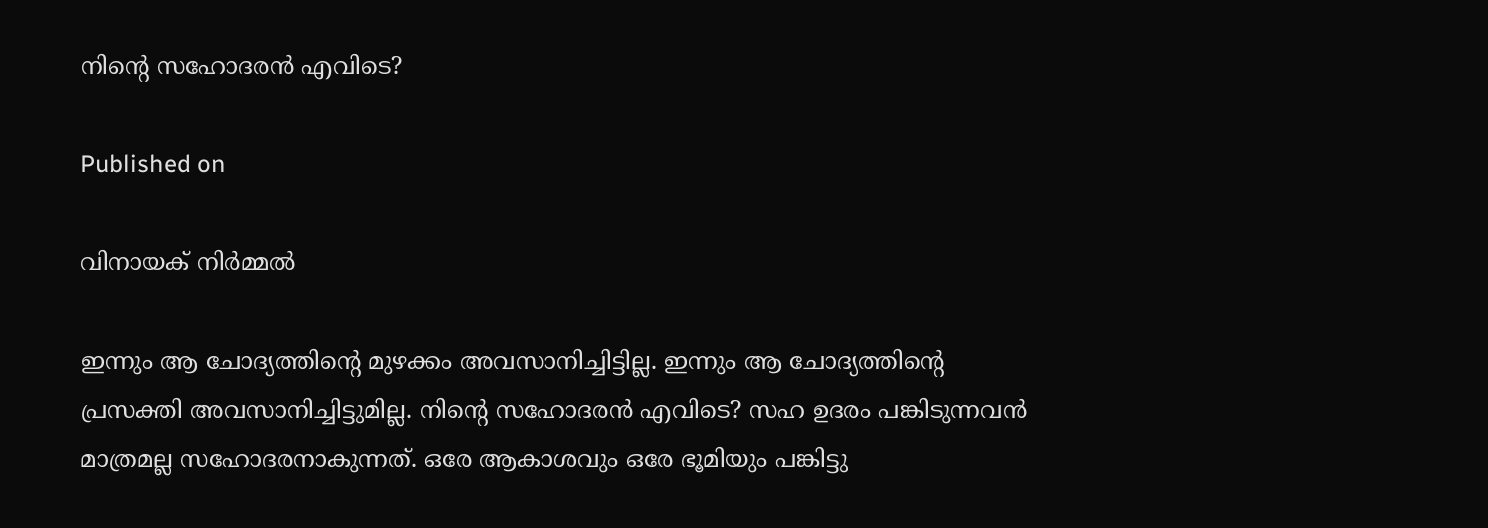നിന്റെ സഹോദരന്‍ എവിടെ?

Published on

വിനായക് നിര്‍മ്മല്‍

ഇന്നും ആ ചോദ്യത്തിന്റെ മുഴക്കം അവസാനിച്ചിട്ടില്ല. ഇന്നും ആ ചോദ്യത്തിന്റെ പ്രസക്തി അവസാനിച്ചിട്ടുമില്ല. നിന്റെ സഹോദരന്‍ എവിടെ? സഹ ഉദരം പങ്കിടുന്നവന്‍ മാത്രമല്ല സഹോദരനാകുന്നത്. ഒരേ ആകാശവും ഒരേ ഭൂമിയും പങ്കിട്ടു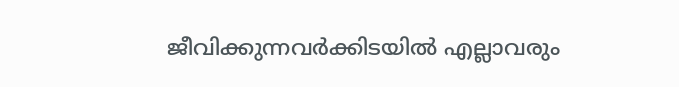ജീവിക്കുന്നവര്‍ക്കിടയില്‍ എല്ലാവരും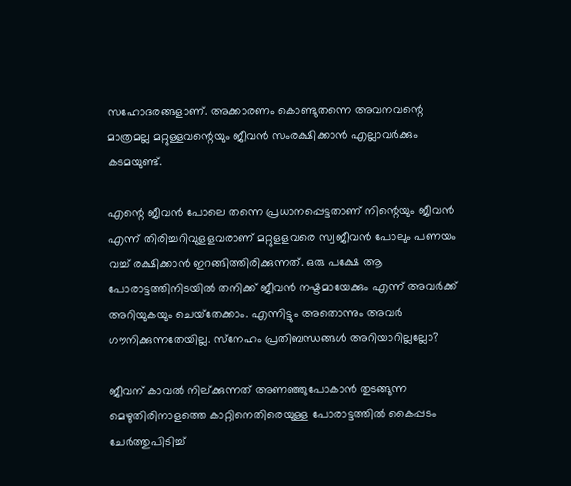സഹോദരങ്ങളാണ്. അക്കാരണം കൊണ്ടുതന്നെ അവനവന്റെ മാത്രമല്ല മറ്റുള്ളവന്റെയും ജീവന്‍ സംരക്ഷിക്കാന്‍ എല്ലാവര്‍ക്കും കടമയുണ്ട്.

എന്റെ ജീവന്‍ പോലെ തന്നെ പ്രധാനപ്പെട്ടതാണ് നിന്റെയും ജീവന്‍ എന്ന് തിരിച്ചറിവുളളവരാണ് മറ്റുളളവരെ സ്വജീവന്‍ പോലും പണയം വച്ച് രക്ഷിക്കാന്‍ ഇറങ്ങിത്തിരിക്കുന്നത്. ഒരു പക്ഷേ ആ പോരാട്ടത്തിനിടയില്‍ തനിക്ക് ജീവന്‍ നഷ്ടമായേക്കും എന്ന് അവര്‍ക്ക് അറിയുകയും ചെയ്‌തേക്കാം. എന്നിട്ടും അതൊന്നും അവര്‍ ഗൗനിക്കുന്നതേയില്ല. സ്‌നേഹം പ്രതിബന്ധങ്ങള്‍ അറിയാറില്ലല്ലോ?

ജീവന് കാവല്‍ നില്ക്കുന്നത് അണഞ്ഞുപോകാന്‍ തുടങ്ങുന്ന മെഴുതിരിനാളത്തെ കാറ്റിനെതിരെയുള്ള പോരാട്ടത്തില്‍ കൈപ്പടം ചേര്‍ത്തുപിടിച്ച്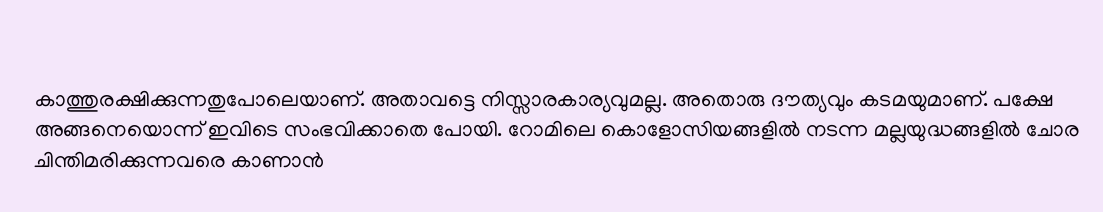കാത്തുരക്ഷിക്കുന്നതുപോലെയാണ്. അതാവട്ടെ നിസ്സാരകാര്യവുമല്ല. അതൊരു ദൗത്യവും കടമയുമാണ്. പക്ഷേ അങ്ങനെയൊന്ന് ഇവിടെ സംഭവിക്കാതെ പോയി. റോമിലെ കൊളോസിയങ്ങളില്‍ നടന്ന മല്ലയുദ്ധങ്ങളില്‍ ചോര ചിന്തിമരിക്കുന്നവരെ കാണാന്‍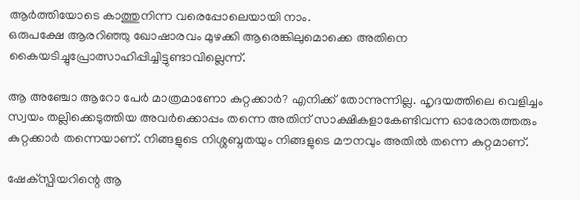ആര്‍ത്തിയോടെ കാത്തുനിന്ന വരെപ്പോലെയായി നാം.
ഒരുപക്ഷേ ആരറിഞ്ഞു ഖോഷാരവം മുഴക്കി ആരെങ്കിലുമൊക്കെ അതിനെ കൈയടിച്ചുപ്രോത്സാഹിപ്പിച്ചിട്ടുണ്ടാവില്ലെന്ന്.

ആ അഞ്ചോ ആറോ പേര്‍ മാത്രമാണോ കുറ്റക്കാര്‍? എനിക്ക് തോന്നുന്നില്ല. ഹൃദയത്തിലെ വെളിച്ചം സ്വയം തല്ലിക്കെടുത്തിയ അവര്‍ക്കൊപ്പം തന്നെ അതിന് സാക്ഷികളാകേണ്ടിവന്ന ഓരോരുത്തരും കുറ്റക്കാര്‍ തന്നെയാണ്. നിങ്ങളുടെ നിശ്ശബ്ദതയും നിങ്ങളുടെ മൗനവും അതില്‍ തന്നെ കുറ്റമാണ്.

ഷേക്‌സ്പിയറിന്റെ ആ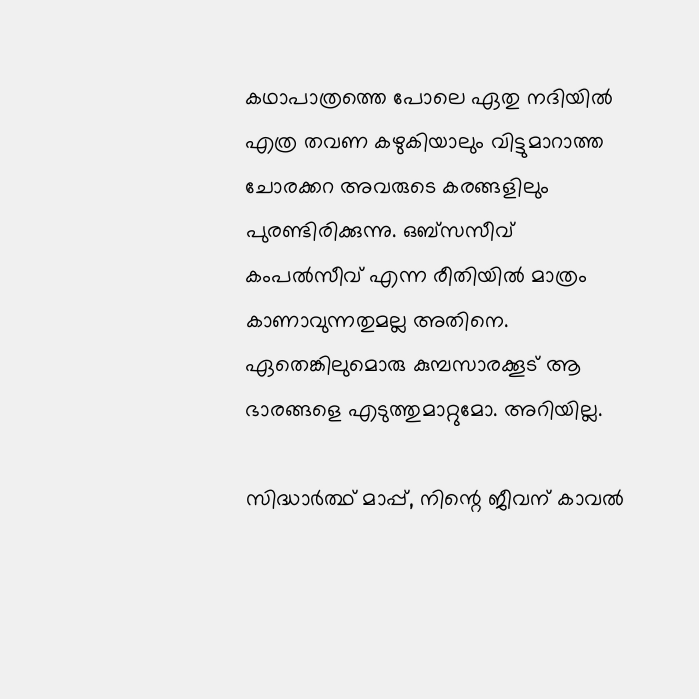കഥാപാത്രത്തെ പോലെ ഏതു നദിയില്‍ എത്ര തവണ കഴുകിയാലും വിട്ടുമാറാത്ത ചോരക്കറ അവരുടെ കരങ്ങളിലും പുരണ്ടിരിക്കുന്നു. ഒബ്‌സസീവ് കംപല്‍സീവ് എന്ന രീതിയില്‍ മാത്രം കാണാവുന്നതുമല്ല അതിനെ. ഏതെങ്കിലുമൊരു കുമ്പസാരക്കൂട് ആ ഭാരങ്ങളെ എടുത്തുമാറ്റുമോ. അറിയില്ല.

സിദ്ധാര്‍ത്ഥ് മാപ്പ്, നിന്റെ ജീവന് കാവല്‍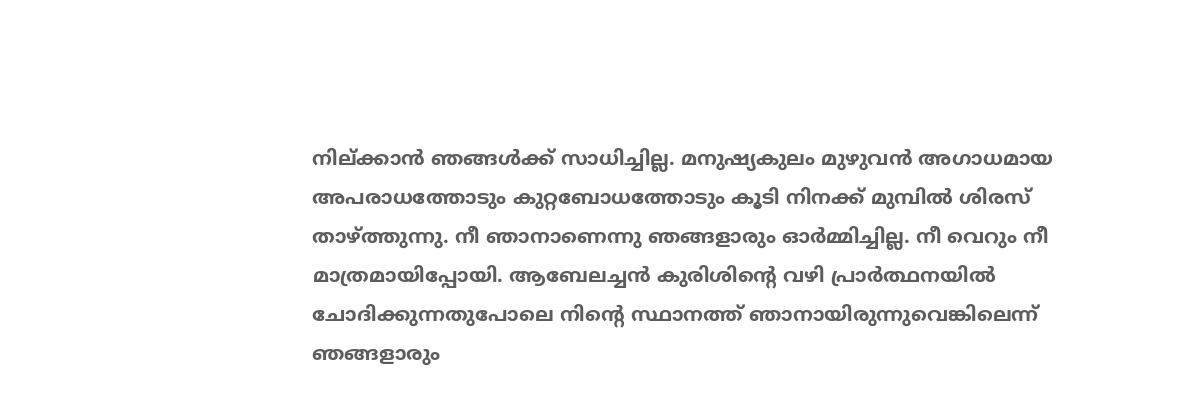നില്ക്കാന്‍ ഞങ്ങള്‍ക്ക് സാധിച്ചില്ല. മനുഷ്യകുലം മുഴുവന്‍ അഗാധമായ അപരാധത്തോടും കുറ്റബോധത്തോടും കൂടി നിനക്ക് മുമ്പില്‍ ശിരസ് താഴ്ത്തുന്നു. നീ ഞാനാണെന്നു ഞങ്ങളാരും ഓര്‍മ്മിച്ചില്ല. നീ വെറും നീ മാത്രമായിപ്പോയി. ആബേലച്ചന്‍ കുരിശിന്റെ വഴി പ്രാര്‍ത്ഥനയില്‍ ചോദിക്കുന്നതുപോലെ നിന്റെ സ്ഥാനത്ത് ഞാനായിരുന്നുവെങ്കിലെന്ന് ഞങ്ങളാരും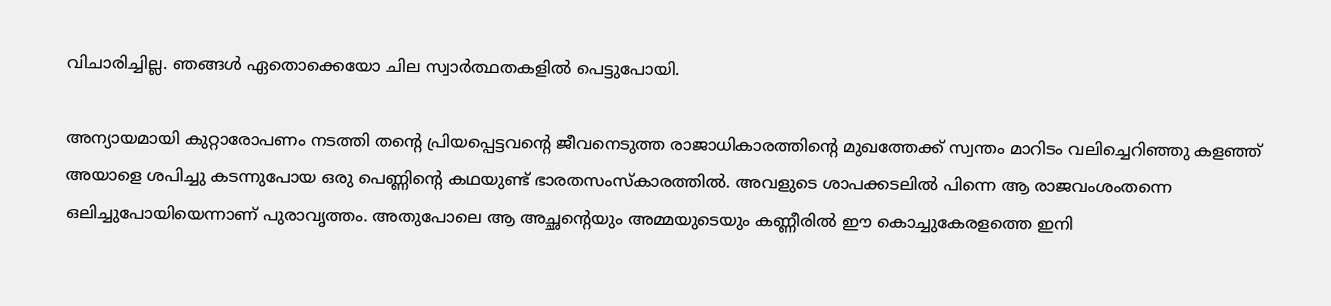വിചാരിച്ചില്ല. ഞങ്ങള്‍ ഏതൊക്കെയോ ചില സ്വാര്‍ത്ഥതകളില്‍ പെട്ടുപോയി.

അന്യായമായി കുറ്റാരോപണം നടത്തി തന്റെ പ്രിയപ്പെട്ടവന്റെ ജീവനെടുത്ത രാജാധികാരത്തിന്റെ മുഖത്തേക്ക് സ്വന്തം മാറിടം വലിച്ചെറിഞ്ഞു കളഞ്ഞ് അയാളെ ശപിച്ചു കടന്നുപോയ ഒരു പെണ്ണിന്റെ കഥയുണ്ട് ഭാരതസംസ്‌കാരത്തില്‍. അവളുടെ ശാപക്കടലില്‍ പിന്നെ ആ രാജവംശംതന്നെ ഒലിച്ചുപോയിയെന്നാണ് പുരാവൃത്തം. അതുപോലെ ആ അച്ഛന്റെയും അമ്മയുടെയും കണ്ണീരില്‍ ഈ കൊച്ചുകേരളത്തെ ഇനി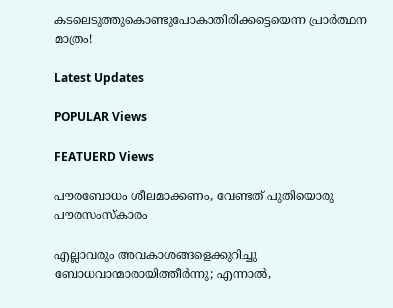കടലെടുത്തുകൊണ്ടുപോകാതിരിക്കട്ടെയെന്ന പ്രാര്‍ത്ഥന മാത്രം!

Latest Updates

POPULAR Views

FEATUERD Views

പൗരബോധം ശീലമാക്കണം, വേണ്ടത് പുതിയൊരു പൗരസംസ്‌കാരം

എല്ലാവരും അവകാശങ്ങളെക്കുറിച്ചു ബോധവാന്മാരായിത്തീര്‍ന്നു; എന്നാല്‍,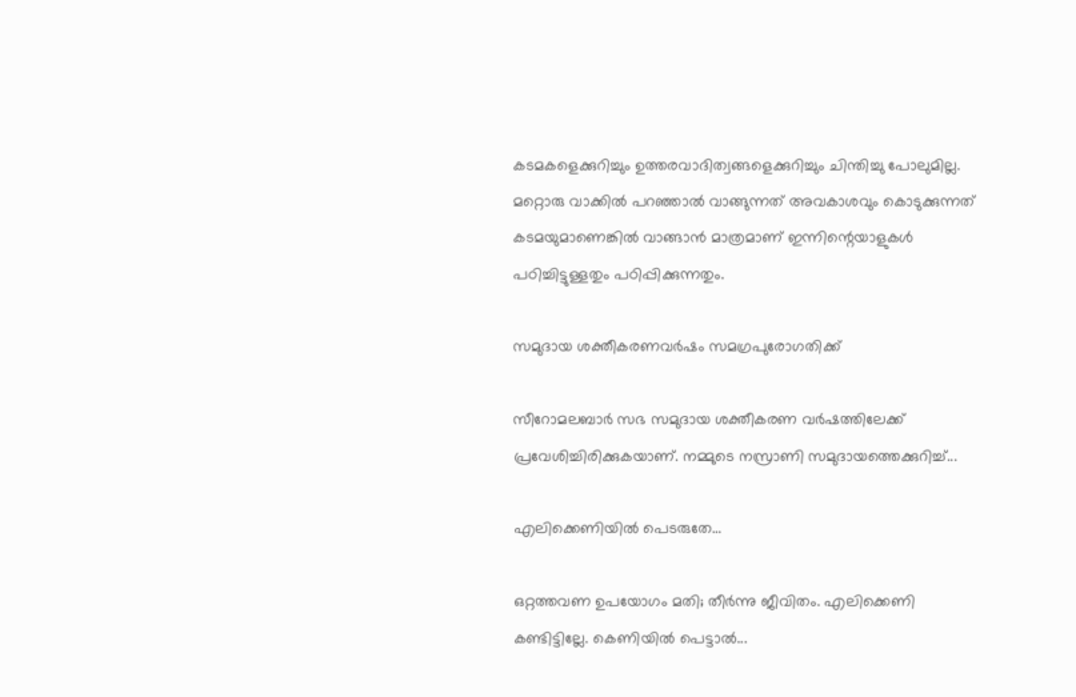കടമകളെക്കുറിച്ചും ഉത്തരവാദിത്വങ്ങളെക്കുറിച്ചും ചിന്തിച്ചു പോലുമില്ല. മറ്റൊരു വാക്കില്‍ പറഞ്ഞാല്‍ വാങ്ങുന്നത് അവകാശവും കൊടുക്കുന്നത് കടമയുമാണെങ്കില്‍ വാങ്ങാന്‍ മാത്രമാണ് ഇന്നിന്റെയാളുകള്‍ പഠിച്ചിട്ടുള്ളതും പഠിപ്പിക്കുന്നതും.

സമുദായ ശക്തീകരണവര്‍ഷം സമഗ്രപുരോഗതിക്ക്

സീറോമലബാര്‍ സഭ സമുദായ ശക്തീകരണ വര്‍ഷത്തിലേക്ക് പ്രവേശിച്ചിരിക്കുകയാണ്. നമ്മുടെ നസ്രാണി സമുദായത്തെക്കുറിച്ച്...

എലിക്കെണിയിൽ പെടരുതേ…

ഒറ്റത്തവണ ഉപയോഗം മതി; തീർന്നു ജീവിതം. എലിക്കെണി കണ്ടിട്ടില്ലേ. കെണിയിൽ പെട്ടാൽ...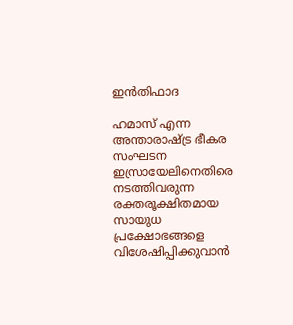ഇൻതിഫാദ

ഹമാസ് എന്ന അന്താരാഷ്ട്ര ഭീകര സംഘടന ഇസ്രായേലിനെതിരെ നടത്തിവരുന്ന രക്തരൂക്ഷിതമായ സായുധ പ്രക്ഷോഭങ്ങളെ വിശേഷിപ്പിക്കുവാൻ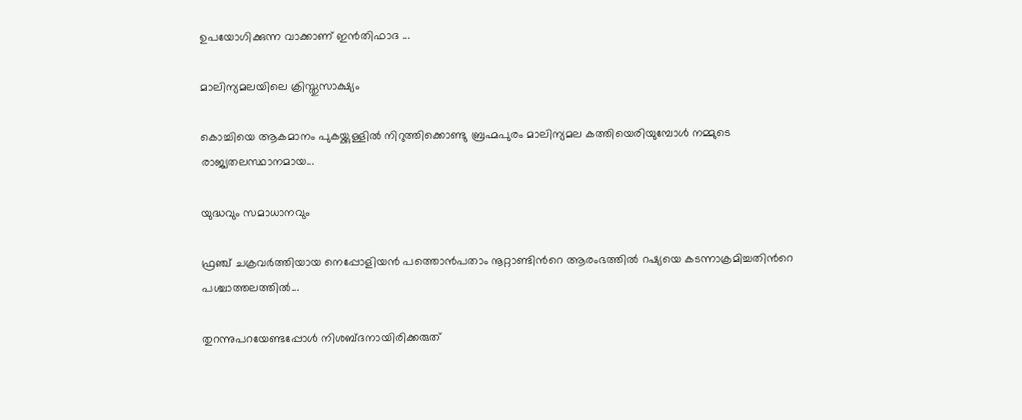ഉപയോഗിക്കുന്ന വാക്കാണ് ഇൻതിഫാദ ...

മാലിന്യമലയിലെ ക്രിസ്തുസാക്ഷ്യം

കൊച്ചിയെ ആകമാനം പുകയ്ക്കുള്ളിൽ നിറുത്തിക്കൊണ്ടു ബ്രഹ്മപുരം മാലിന്യമല കത്തിയെരിയുമ്പോൾ നമ്മുടെ രാജ്യതലസ്ഥാനമായ...

യുദ്ധവും സമാധാനവും

ഫ്രഞ്ച് ചക്രവർത്തിയായ നെപ്പോളിയൻ പത്തൊൻപതാം നൂറ്റാണ്ടിന്‍റെ ആരംഭത്തിൽ റഷ്യയെ കടന്നാക്രമിച്ചതിന്‍റെ പശ്ചാത്തലത്തിൽ...

തുറന്നുപറയേണ്ടപ്പോൾ നിശബ്ദനായിരിക്കരുത്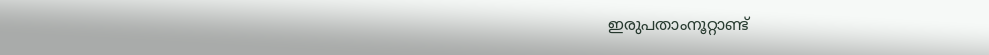ഇരുപതാംനൂറ്റാണ്ട്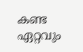കണ്ട ഏറ്റവും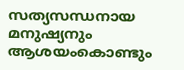സത്യസന്ധനായ മനുഷ്യനും ആശയംകൊണ്ടും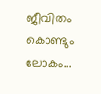ജീവിതം കൊണ്ടും ലോകം...